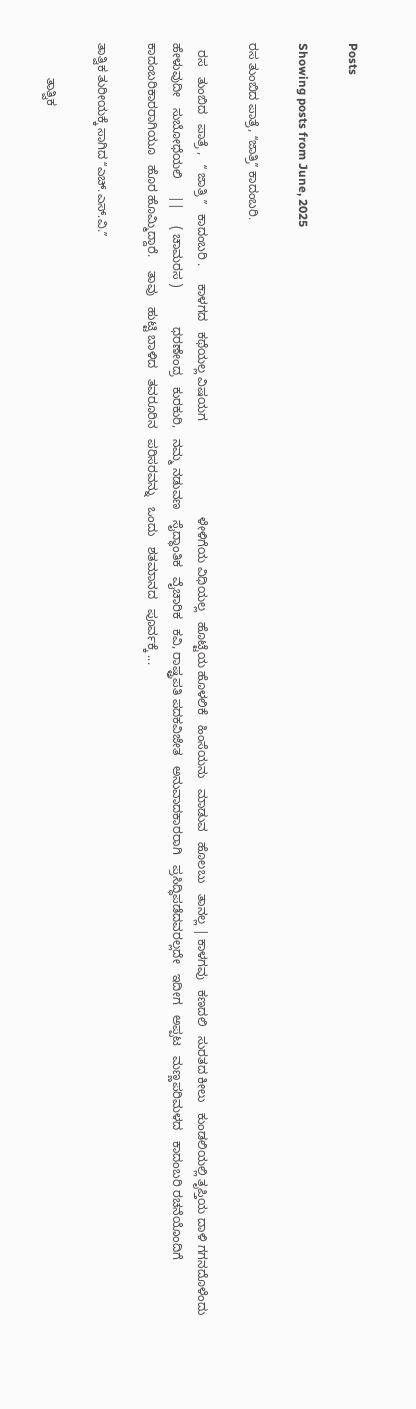Posts

Showing posts from June, 2025

ರಸ ತುಂಬಿದ ಪಾತ್ರೆ, ʻʻಜಾತ್ರಿʼʼ ಕಾದಂಬರಿ.

  ರಸ   ತುಂಬಿದ   ಪಾತ್ರೆ ,   ʻʻ ಜಾತ್ರಿ ʼʼ   ಕಾದಂಬರಿ .     ಕಾಳಗದ   ಕಥೆಯಲ್ಲ ವಿಷಯಗ                            ಳೇಳಿಗೆಯ ವಿಧಿಯಲ್ಲ   ಹೊಟ್ಟೆಯ ಹೊಳಲಿಕೆ   ಹಿಂಸೆಯನು   ಮಾಡುವ   ಹೊಲಬು   ತಾನಲ್ಲ | ಕಾಳಗವು   ಕಣದಲಿ   ಸುರತದ ಕೀಲು   ಕುಂಡಲಿಯಲ್ಲಿ ತೃಪ್ತಿಯ ದಾಳಿ ಗಗನದೊಳೆಂದು   ಹೇಳುವುದೀ   ಸುಬೋಧೆಯಲಿ     ||     ( ಚಾಮರಸ )           ಧರಣೇಂದ್ರ   ಕುರಕುರಿ,   ನಮ್ಮ ನಡುವಣ   ಸೈದ್ಧಾಂತಿಕ   ವೈಚಾರಿಕ   ಕವಿ, ರಾಷ್ಟ್ರಪತಿ ಪದಕವಿಜೇತ   ಅನುವಾದಕಾರರಾಗಿ   ಪ್ರಸಿದ್ಧಿಪಡೆದವರಲ್ಲದೇ   ಇದೀಗ   ಅಪ್ಪಟ   ಮಣ್ಣಪರಿಮಳದ   ಕಾದಂಬರಿ ರಚನೆಯೊಂದಿಗೆ   ಕಾದಂಬರಿಕಾರರಾಗಿಯೂ   ಹೊರ ಹೊಮ್ಮಿದ್ದಾರೆ.    ತಾವು   ಹುಟ್ಟಿ ಬಾಳಿದ   ತವರೂರಿನ   ಪರಿಸರವನ್ನು   ಒಂದು   ಶತಮಾನದ   ಪೂರ್ವಕ್ಕೆ ...

ತಾತ್ವಿಕ ತುರೀಯಕ್ಕೆ ಸಾಗಿದ ʻʻಎಚ್.ಎಸ್.ವಿ.ʼʼ

          ತಾತ್ವಿಕ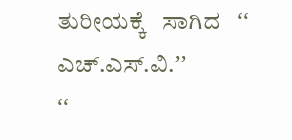ತುರೀಯಕ್ಕೆ   ಸಾಗಿದ   ʻʻ ಎಚ್.ಎಸ್.ವಿ.ʼʼ                                                                ʻʻ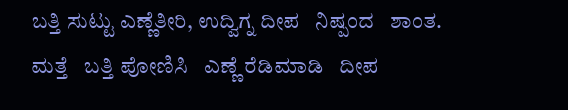ಬತ್ತಿ ಸುಟ್ಟು ಎಣ್ಣೆತೀರಿ, ಉದ್ವಿಗ್ನ ದೀಪ   ನಿಷ್ಪಂದ   ಶಾಂತ.                                   ಮತ್ತೆ   ಬತ್ತಿ ಪೋಣಿಸಿ   ಎಣ್ಣೆ ರೆಡಿಮಾಡಿ   ದೀಪ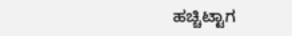ಹಚ್ಚಿಟ್ಟಾಗ